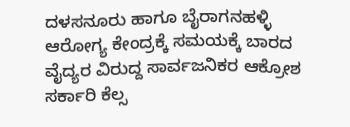ದಳಸನೂರು ಹಾಗೂ ಬೈರಾಗನಹಳ್ಳಿ ಆರೋಗ್ಯ ಕೇಂದ್ರಕ್ಕೆ ಸಮಯಕ್ಕೆ ಬಾರದ ವೈದ್ಯರ ವಿರುದ್ದ ಸಾರ್ವಜನಿಕರ ಆಕ್ರೋಶ ಸರ್ಕಾರಿ ಕೆಲ್ಸ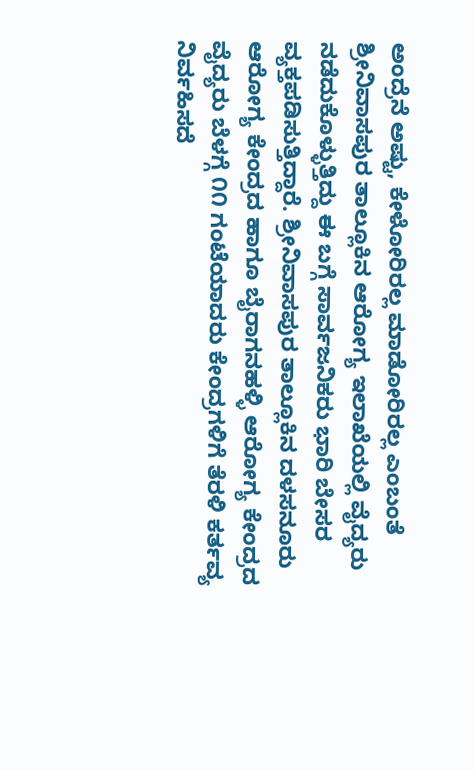ಅಂದ್ರೆನೆ ಅಷ್ಟು, ಕೇಳೋರಿರಲ್ಲ ಮಾಡೋರಿರಲ್ಲ ಎಂಬಂತೆ ಶ್ರೀನಿವಾಸಪುರ ತಾಲ್ಲೂಕಿನ ಆರೋಗ್ಯ ಇಲಾಖೆಯಲ್ಲಿ ವೈದ್ಯರು ನಡೆದುಕೊಳ್ಳುತ್ತಿದ್ದು ಈ ಬಗ್ಗೆ ಸಾರ್ವಜನಿಕರು ಭಾರಿ ಬೇಸರ ವ್ಯಕ್ತಪಡಿಸುತ್ತಿದ್ದಾರೆ. ಶ್ರೀನಿವಾಸಪುರ ತಾಲ್ಲೂಕಿನ ದಳಸನೂರು ಆರೋಗ್ಯ ಕೇಂದ್ರದ ಹಾಗೂ ಬೈರಾಗನಹಳ್ಳಿ ಆರೋಗ್ಯ ಕೇಂದ್ರದ ವೈದ್ಯರು ಬೆಳಗ್ಗೆ ೧೧ ಗಂಟೆಯಾದರು ಕೇಂದ್ರಗಳಿಗೆ ತೆರಳಿ ಕರ್ತವ್ಯ ನಿರ್ವಹಿಸದೆ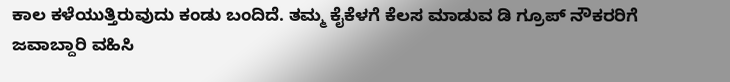ಕಾಲ ಕಳೆಯುತ್ತಿರುವುದು ಕಂಡು ಬಂದಿದೆ. ತಮ್ಮ ಕೈಕೆಳಗೆ ಕೆಲಸ ಮಾಡುವ ಡಿ ಗ್ರೂಪ್ ನೌಕರರಿಗೆ ಜವಾಬ್ದಾರಿ ವಹಿಸಿ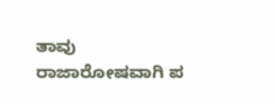ತಾವು ರಾಜಾರೋಷವಾಗಿ ಪ